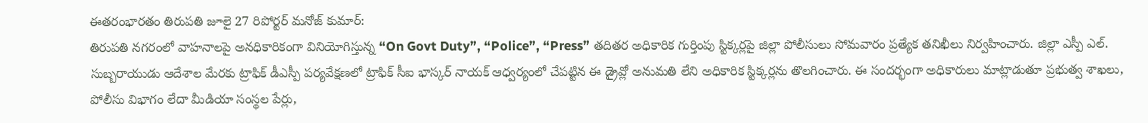ఈతరంభారతం తిరుపతి జూలై 27 రిపోర్టర్ మనోజ్ కుమార్:
తిరుపతి నగరంలో వాహనాలపై అనధికారికంగా వినియోగిస్తున్న “On Govt Duty”, “Police”, “Press” తదితర అధికారిక గుర్తింపు స్టిక్కర్లపై జిల్లా పోలీసులు సోమవారం ప్రత్యేక తనిఖీలు నిర్వహించారు. జిల్లా ఎస్పీ ఎల్. సుబ్బరాయుడు ఆదేశాల మేరకు ట్రాఫిక్ డీఎస్పీ పర్యవేక్షణలో ట్రాఫిక్ సీఐ భాస్కర్ నాయక్ ఆధ్వర్యంలో చేపట్టిన ఈ డ్రైవ్లో అనుమతి లేని అధికారిక స్టిక్కర్లను తొలగించారు. ఈ సందర్భంగా అధికారులు మాట్లాడుతూ ప్రభుత్వ శాఖలు, పోలీసు విభాగం లేదా మీడియా సంస్థల పేర్లు,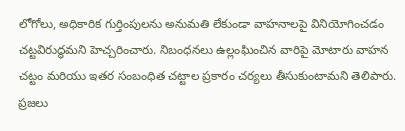లోగోలు, అధికారిక గుర్తింపులను అనుమతి లేకుండా వాహనాలపై వినియోగించడం చట్టవిరుద్ధమని హెచ్చరించారు. నిబంధనలు ఉల్లంఘించిన వారిపై మోటారు వాహన చట్టం మరియు ఇతర సంబంధిత చట్టాల ప్రకారం చర్యలు తీసుకుంటామని తెలిపారు. ప్రజలు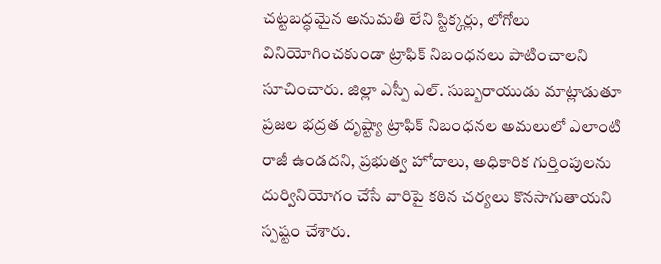చట్టబద్ధమైన అనుమతి లేని స్టిక్కర్లు, లోగోలు వినియోగించకుండా ట్రాఫిక్ నిబంధనలు పాటించాలని సూచించారు. జిల్లా ఎస్పీ ఎల్. సుబ్బరాయుడు మాట్లాడుతూ ప్రజల భద్రత దృష్ట్యా ట్రాఫిక్ నిబంధనల అమలులో ఎలాంటి రాజీ ఉండదని, ప్రభుత్వ హోదాలు, అధికారిక గుర్తింపులను దుర్వినియోగం చేసే వారిపై కఠిన చర్యలు కొనసాగుతాయని స్పష్టం చేశారు.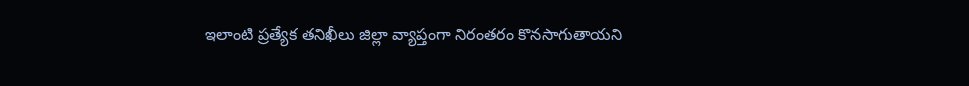ఇలాంటి ప్రత్యేక తనిఖీలు జిల్లా వ్యాప్తంగా నిరంతరం కొనసాగుతాయని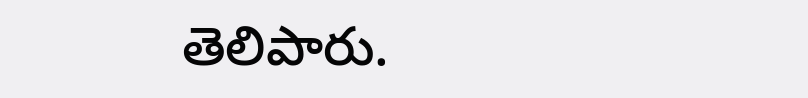తెలిపారు.